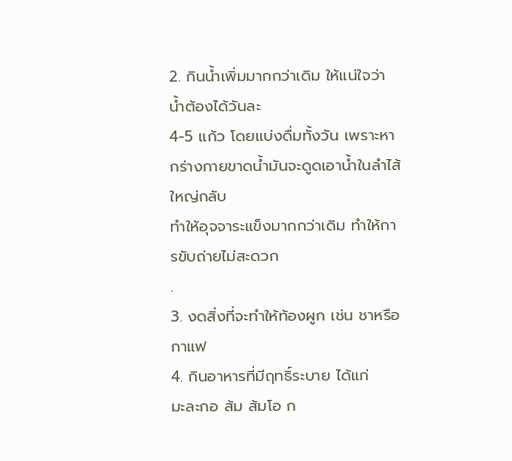2. กินน้ำเพิ่มมากกว่าเดิม ให้แน่ใจว่าน้ำต้องได้วันละ
4-5 แก้ว โดยแบ่งดื่มทั้งวัน เพราะหากร่างกายขาดน้ำมันจะดูดเอาน้ำในลำไส้ใหญ่กลับ
ทำให้อุจจาระแข็งมากกว่าเดิม ทำให้การขับถ่ายไม่สะดวก
.
3. งดสิ่งที่จะทำให้ท้องผูก เช่น ชาหรือกาแฟ
4. กินอาหารที่มีฤทธิ์ระบาย ได้แก่
มะละกอ ส้ม ส้มโอ ก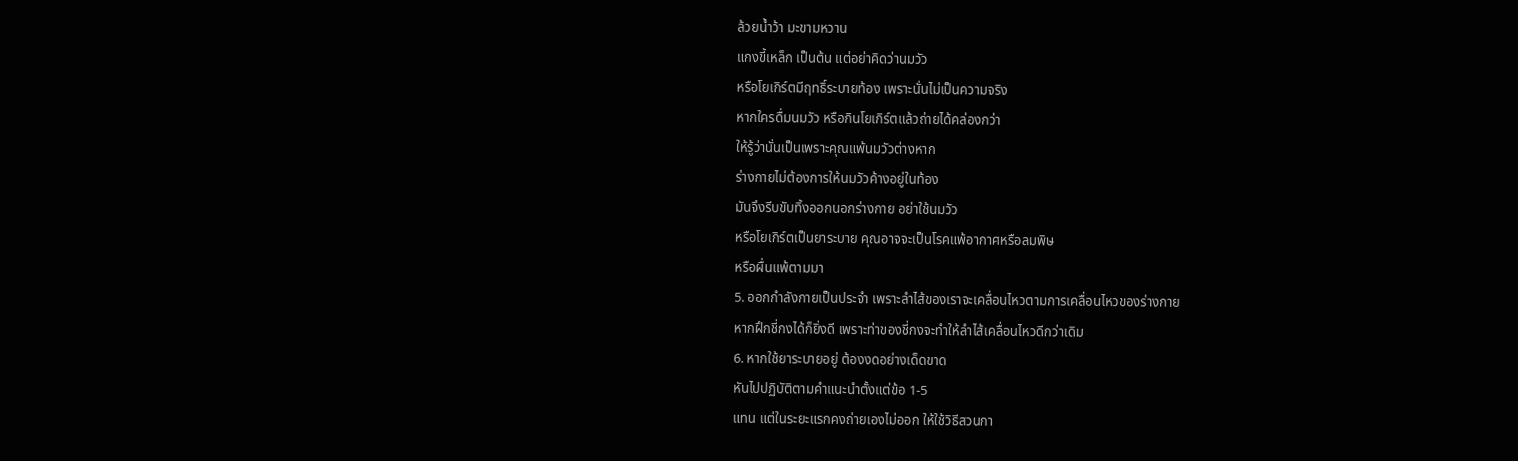ล้วยน้ำว้า มะขามหวาน
แกงขี้เหล็ก เป็นต้น แต่อย่าคิดว่านมวัว
หรือโยเกิร์ตมีฤทธิ์ระบายท้อง เพราะนั่นไม่เป็นความจริง
หากใครดื่มนมวัว หรือกินโยเกิร์ตแล้วถ่ายได้คล่องกว่า
ให้รู้ว่านั่นเป็นเพราะคุณแพ้นมวัวต่างหาก
ร่างกายไม่ต้องการให้นมวัวค้างอยู่ในท้อง
มันจึงรีบขับทิ้งออกนอกร่างกาย อย่าใช้นมวัว
หรือโยเกิร์ตเป็นยาระบาย คุณอาจจะเป็นโรคแพ้อากาศหรือลมพิษ
หรือผื่นแพ้ตามมา
5. ออกกำลังกายเป็นประจำ เพราะลำไส้ของเราจะเคลื่อนไหวตามการเคลื่อนไหวของร่างกาย
หากฝึกชี่กงได้ก็ยิ่งดี เพราะท่าของชี่กงจะทำให้ลำไส้เคลื่อนไหวดีกว่าเดิม
6. หากใช้ยาระบายอยู่ ต้องงดอย่างเด็ดขาด
หันไปปฏิบัติตามคำแนะนำตั้งแต่ข้อ 1-5
แทน แต่ในระยะแรกคงถ่ายเองไม่ออก ให้ใช้วิธีสวนกา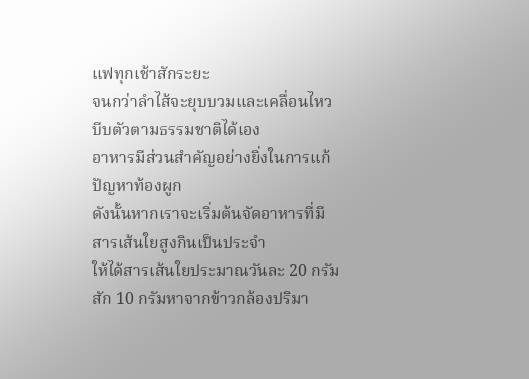แฟทุกเช้าสักระยะ
จนกว่าลำไส้จะยุบบวมและเคลื่อนไหวบีบตัวตามธรรมชาติได้เอง
อาหารมีส่วนสำคัญอย่างยิ่งในการแก้ปัญหาท้องผูก
ดังนั้นหากเราจะเริ่มต้นจัดอาหารที่มีสารเส้นใยสูงกินเป็นประจำ
ให้ได้สารเส้นใยประมาณวันละ 20 กรัม
สัก 10 กรัมหาจากข้าวกล้องปริมา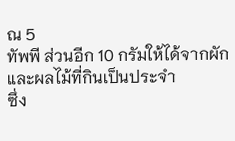ณ 5
ทัพพี ส่วนอีก 10 กรัมให้ได้จากผักและผลไม้ที่กินเป็นประจำ
ซึ่ง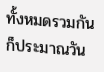ทั้งหมดรวมกันก็ประมาณวัน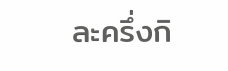ละครึ่งกิ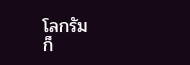โลกรัม
ก็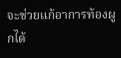จะช่วยแก้อาการท้องผูกได้